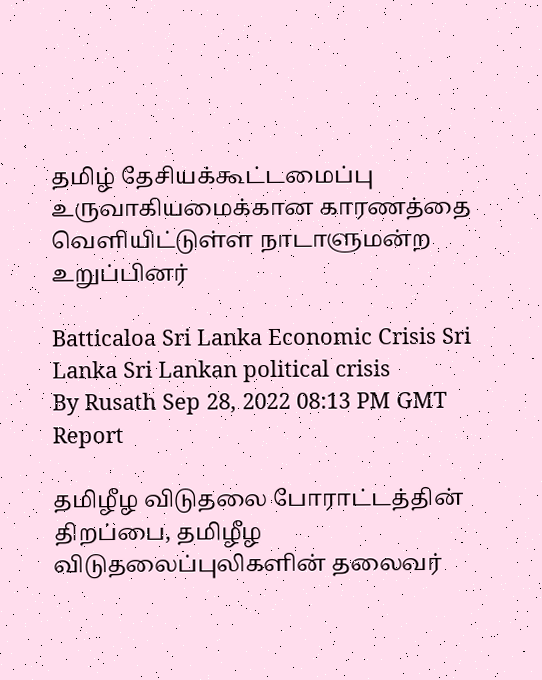தமிழ் தேசியக்கூட்டமைப்பு உருவாகியமைக்கான காரணத்தை வெளியிட்டுள்ள நாடாளுமன்ற உறுப்பினர்

Batticaloa Sri Lanka Economic Crisis Sri Lanka Sri Lankan political crisis
By Rusath Sep 28, 2022 08:13 PM GMT
Report

தமிழீழ விடுதலை போராட்டத்தின் திறப்பை, தமிழீழ விடுதலைப்புலிகளின் தலைவர்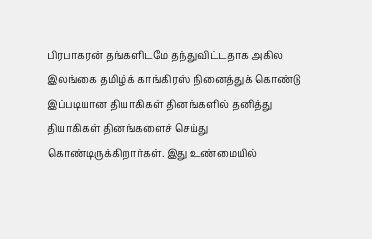பிரபாகரன் தங்களிடமே தந்துவிட்டதாக அகில இலங்கை தமிழ்க் காங்கிரஸ் நினைத்துக் கொண்டு இப்படியான தியாகிகள் தினங்களில் தனித்து தியாகிகள் தினங்களைச் செய்து கொண்டிருக்கிறார்கள். இது உண்மையில்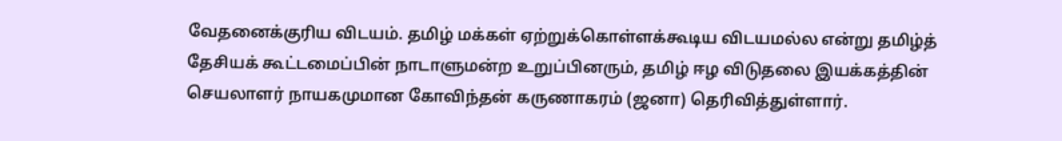வேதனைக்குரிய விடயம். தமிழ் மக்கள் ஏற்றுக்கொள்ளக்கூடிய விடயமல்ல என்று தமிழ்த் தேசியக் கூட்டமைப்பின் நாடாளுமன்ற உறுப்பினரும், தமிழ் ஈழ விடுதலை இயக்கத்தின் செயலாளர் நாயகமுமான கோவிந்தன் கருணாகரம் (ஜனா) தெரிவித்துள்ளார்.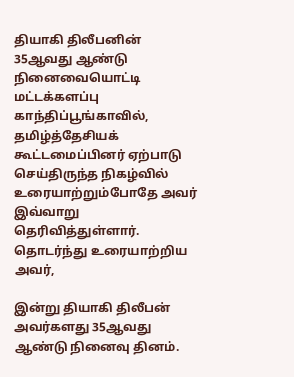தியாகி திலீபனின் 35ஆவது ஆண்டு நினைவையொட்டி மட்டக்களப்பு காந்திப்பூங்காவில், தமிழ்த்தேசியக் கூட்டமைப்பினர் ஏற்பாடு செய்திருந்த நிகழ்வில் உரையாற்றும்போதே அவர் இவ்வாறு தெரிவித்துள்ளார். தொடர்ந்து உரையாற்றிய அவர்,

இன்று தியாகி திலீபன் அவர்களது 35ஆவது ஆண்டு நினைவு தினம்.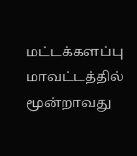மட்டக்களப்பு மாவட்டத்தில் மூன்றாவது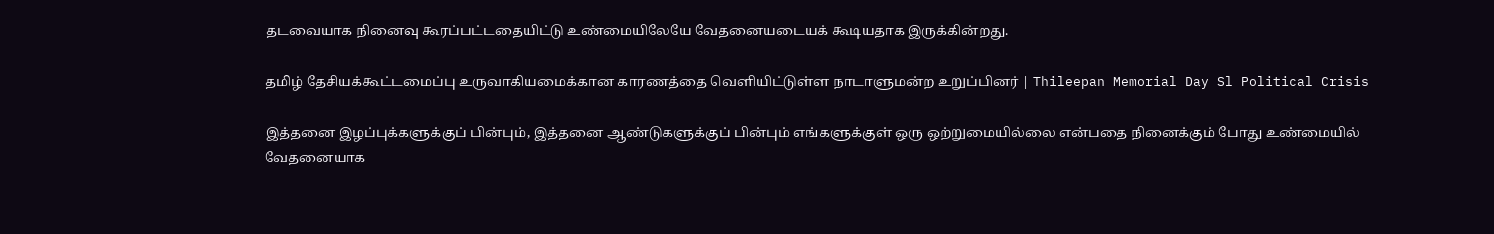தடவையாக நினைவு கூரப்பட்டதையிட்டு உண்மையிலேயே வேதனையடையக் கூடியதாக இருக்கின்றது.

தமிழ் தேசியக்கூட்டமைப்பு உருவாகியமைக்கான காரணத்தை வெளியிட்டுள்ள நாடாளுமன்ற உறுப்பினர் | Thileepan Memorial Day Sl Political Crisis

இத்தனை இழப்புக்களுக்குப் பின்பும், இத்தனை ஆண்டுகளுக்குப் பின்பும் எங்களுக்குள் ஒரு ஒற்றுமையில்லை என்பதை நினைக்கும் போது உண்மையில் வேதனையாக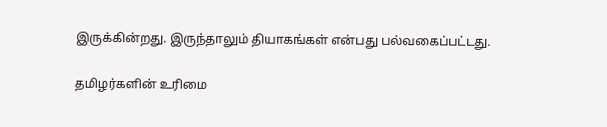இருக்கின்றது. இருந்தாலும் தியாகங்கள் என்பது பல்வகைப்பட்டது.

தமிழர்களின் உரிமை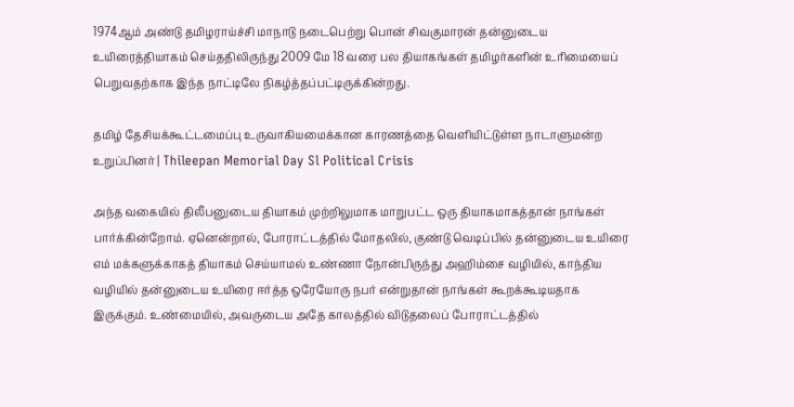1974ஆம் அண்டு தமிழராய்ச்சி மாநாடு நடைபெற்று பொன் சிவகுமாரன் தன்னுடைய உயிரைத்தியாகம் செய்ததிலிருந்து 2009 மே 18 வரை பல தியாகங்கள் தமிழர்களின் உரிமையைப் பெறுவதற்காக இந்த நாட்டிலே நிகழ்த்தப்பட்டிருக்கின்றது.

தமிழ் தேசியக்கூட்டமைப்பு உருவாகியமைக்கான காரணத்தை வெளியிட்டுள்ள நாடாளுமன்ற உறுப்பினர் | Thileepan Memorial Day Sl Political Crisis

அந்த வகையில் திலீபனுடைய தியாகம் முற்றிலுமாக மாறுபட்ட ஒரு தியாகமாகத்தான் நாங்கள் பார்க்கின்றோம். ஏனென்றால், போராட்டத்தில் மோதலில், குண்டு வெடிப்பில் தன்னுடைய உயிரை எம் மக்களுக்காகத் தியாகம் செய்யாமல் உண்ணா நோன்பிருந்து அஹிம்சை வழியில், காந்திய வழியில் தன்னுடைய உயிரை ஈர்த்த ஒரேயோரு நபர் என்றுதான் நாங்கள் கூறக்கூடியதாக இருக்கும். உண்மையில், அவருடைய அதே காலத்தில் விடுதலைப் போராட்டத்தில்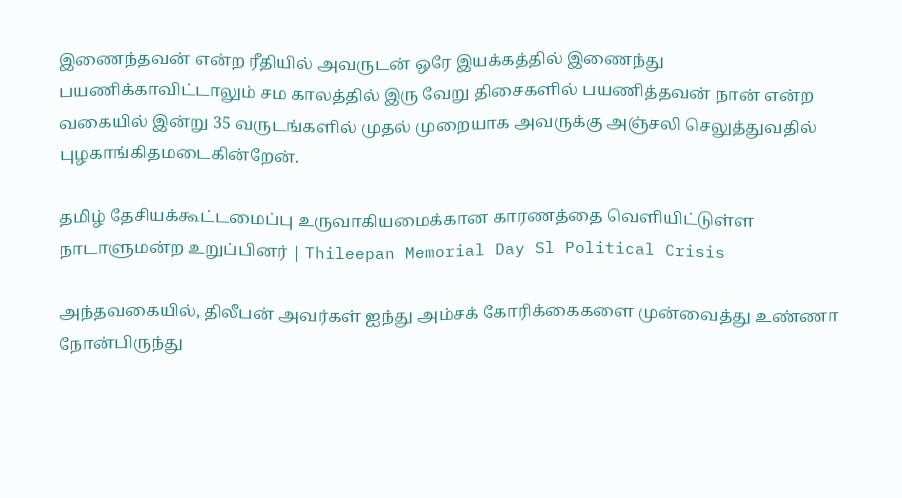இணைந்தவன் என்ற ரீதியில் அவருடன் ஒரே இயக்கத்தில் இணைந்து பயணிக்காவிட்டாலும் சம காலத்தில் இரு வேறு திசைகளில் பயணித்தவன் நான் என்ற வகையில் இன்று 35 வருடங்களில் முதல் முறையாக அவருக்கு அஞ்சலி செலுத்துவதில் புழகாங்கிதமடைகின்றேன்.

தமிழ் தேசியக்கூட்டமைப்பு உருவாகியமைக்கான காரணத்தை வெளியிட்டுள்ள நாடாளுமன்ற உறுப்பினர் | Thileepan Memorial Day Sl Political Crisis

அந்தவகையில், திலீபன் அவர்கள் ஐந்து அம்சக் கோரிக்கைகளை முன்வைத்து உண்ணா நோன்பிருந்து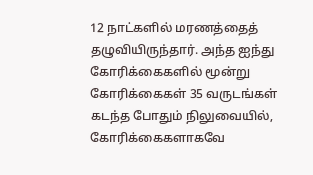12 நாட்களில் மரணத்தைத் தழுவியிருந்தார். அந்த ஐந்து கோரிக்கைகளில் மூன்று கோரிக்கைகள் 35 வருடங்கள் கடந்த போதும் நிலுவையில், கோரிக்கைகளாகவே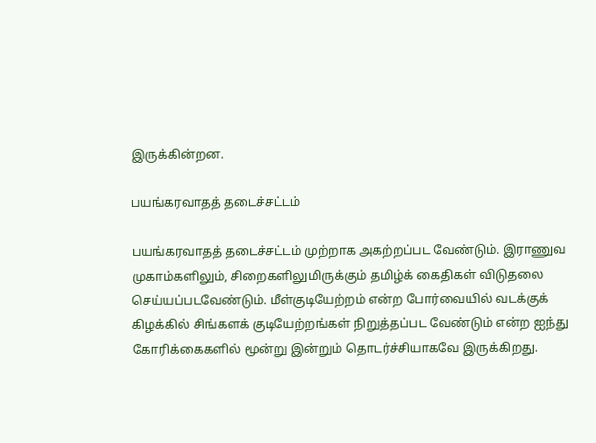இருக்கின்றன.

பயங்கரவாதத் தடைச்சட்டம்

பயங்கரவாதத் தடைச்சட்டம் முற்றாக அகற்றப்பட வேண்டும். இராணுவ முகாம்களிலும், சிறைகளிலுமிருக்கும் தமிழ்க் கைதிகள் விடுதலை செய்யப்படவேண்டும். மீள்குடியேற்றம் என்ற போர்வையில் வடக்குக் கிழக்கில் சிங்களக் குடியேற்றங்கள் நிறுத்தப்பட வேண்டும் என்ற ஐந்து கோரிக்கைகளில் மூன்று இன்றும் தொடர்ச்சியாகவே இருக்கிறது.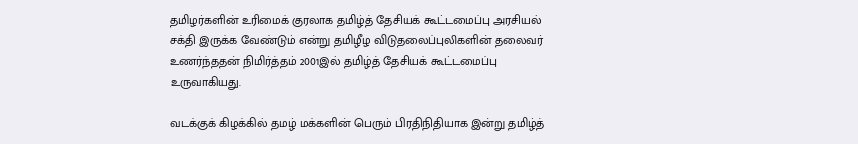தமிழர்களின் உரிமைக் குரலாக தமிழ்த் தேசியக் கூட்டமைப்பு அரசியல் சக்தி இருக்க வேண்டும் என்று தமிழீழ விடுதலைப்புலிகளின் தலைவர் உணர்ந்ததன் நிமிர்த்தம் 2001இல் தமிழ்த் தேசியக் கூட்டமைப்பு உருவாகியது.

வடக்குக் கிழக்கில் தமழ் மக்களின் பெரும் பிரதிநிதியாக இன்று தமிழ்த்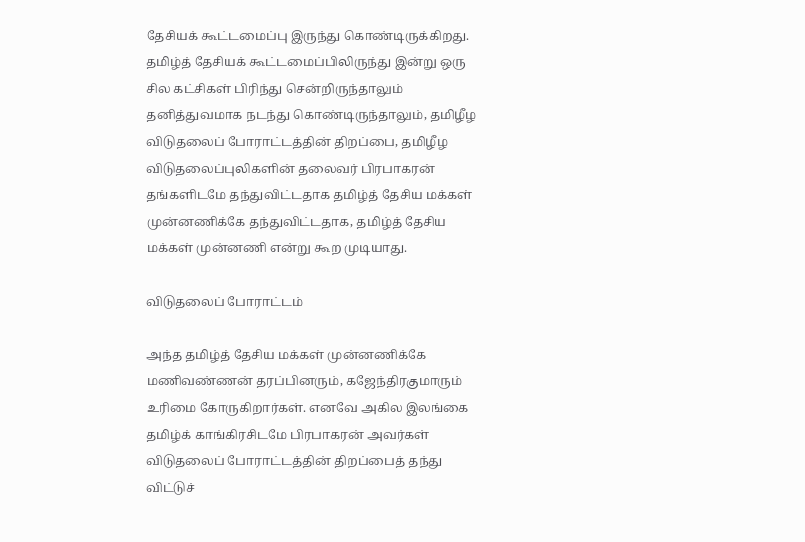தேசியக் கூட்டமைப்பு இருந்து கொண்டிருக்கிறது. தமிழ்த் தேசியக் கூட்டமைப்பிலிருந்து இன்று ஒரு சில கட்சிகள் பிரிந்து சென்றிருந்தாலும் தனித்துவமாக நடந்து கொண்டிருந்தாலும், தமிழீழ விடுதலைப் போராட்டத்தின் திறப்பை, தமிழீழ விடுதலைப்புலிகளின் தலைவர் பிரபாகரன் தங்களிடமே தந்துவிட்டதாக தமிழ்த் தேசிய மக்கள் முன்னணிக்கே தந்துவிட்டதாக, தமிழ்த் தேசிய மக்கள் முன்னணி என்று கூற முடியாது.

விடுதலைப் போராட்டம்

அந்த தமிழ்த் தேசிய மக்கள் முன்னணிக்கே மணிவண்ணன் தரப்பினரும், கஜேந்திரகுமாரும் உரிமை கோருகிறார்கள். எனவே அகில இலங்கை தமிழ்க் காங்கிரசிடமே பிரபாகரன் அவர்கள் விடுதலைப் போராட்டத்தின் திறப்பைத் தந்து விட்டுச்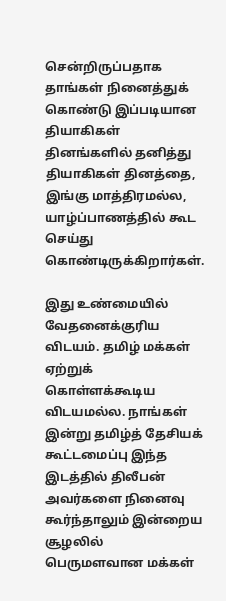சென்றிருப்பதாக தாங்கள் நினைத்துக் கொண்டு இப்படியான தியாகிகள் தினங்களில் தனித்து தியாகிகள் தினத்தை, இங்கு மாத்திரமல்ல, யாழ்ப்பாணத்தில் கூட செய்து கொண்டிருக்கிறார்கள்.

இது உண்மையில் வேதனைக்குரிய விடயம். தமிழ் மக்கள் ஏற்றுக் கொள்ளக்கூடிய விடயமல்ல. நாங்கள் இன்று தமிழ்த் தேசியக் கூட்டமைப்பு இந்த இடத்தில் திலீபன் அவர்களை நினைவு கூர்ந்தாலும் இன்றைய சூழலில் பெருமளவான மக்கள்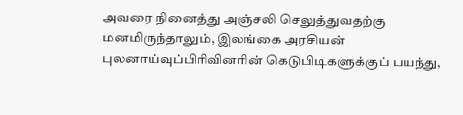அவரை நினைத்து அஞ்சலி செலுத்துவதற்கு மனமிருந்தாலும், இலங்கை அரசியன் புலனாய்வுப்பிரிவினரின் கெடுபிடிகளுக்குப் பயந்து,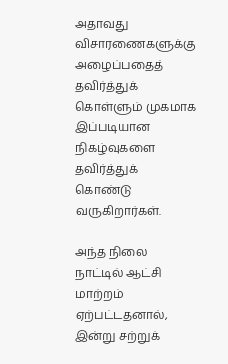அதாவது விசாரணைகளுக்கு அழைப்பதைத் தவிர்த்துக் கொள்ளும் முகமாக இப்படியான நிகழ்வுகளை தவிர்த்துக் கொண்டு வருகிறார்கள்.

அந்த நிலை நாட்டில் ஆட்சி மாற்றம் ஏற்பட்டதனால், இன்று சற்றுக்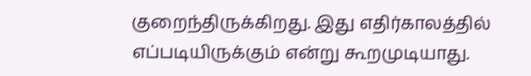குறைந்திருக்கிறது. இது எதிர்காலத்தில் எப்படியிருக்கும் என்று கூறமுடியாது.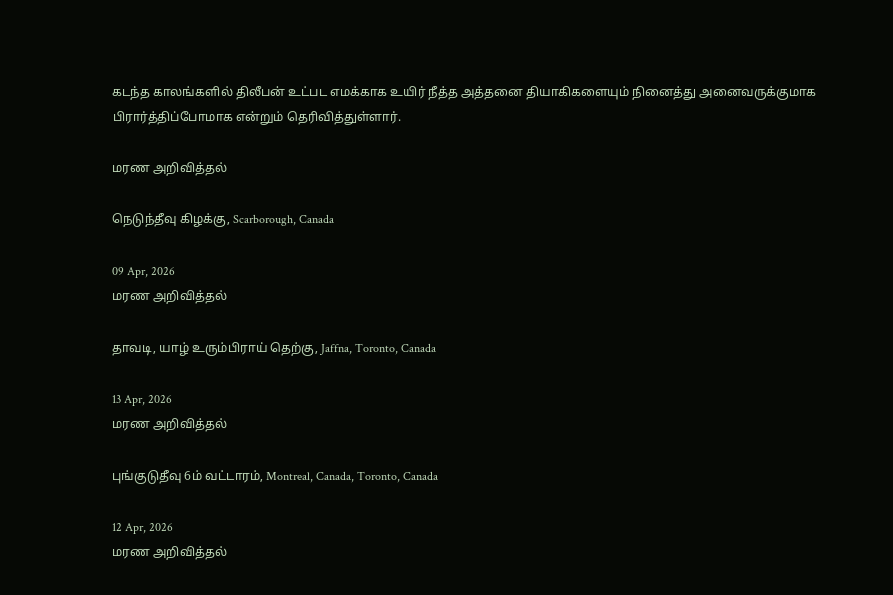கடந்த காலங்களில் திலீபன் உட்பட எமக்காக உயிர் நீத்த அத்தனை தியாகிகளையும் நினைத்து அனைவருக்குமாக பிரார்த்திப்போமாக என்றும் தெரிவித்துள்ளார்.

மரண அறிவித்தல்

நெடுந்தீவு கிழக்கு, Scarborough, Canada

09 Apr, 2026
மரண அறிவித்தல்

தாவடி, யாழ் உரும்பிராய் தெற்கு, Jaffna, Toronto, Canada

13 Apr, 2026
மரண அறிவித்தல்

புங்குடுதீவு 6ம் வட்டாரம், Montreal, Canada, Toronto, Canada

12 Apr, 2026
மரண அறிவித்தல்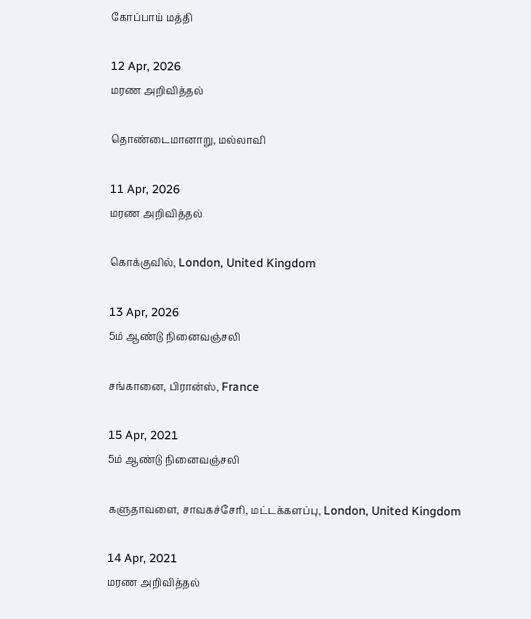கோப்பாய் மத்தி

12 Apr, 2026
மரண அறிவித்தல்

தொண்டைமானாறு, மல்லாவி

11 Apr, 2026
மரண அறிவித்தல்

கொக்குவில், London, United Kingdom

13 Apr, 2026
5ம் ஆண்டு நினைவஞ்சலி

சங்கானை, பிரான்ஸ், France

15 Apr, 2021
5ம் ஆண்டு நினைவஞ்சலி

களுதாவளை, சாவகச்சேரி, மட்டக்களப்பு, London, United Kingdom

14 Apr, 2021
மரண அறிவித்தல்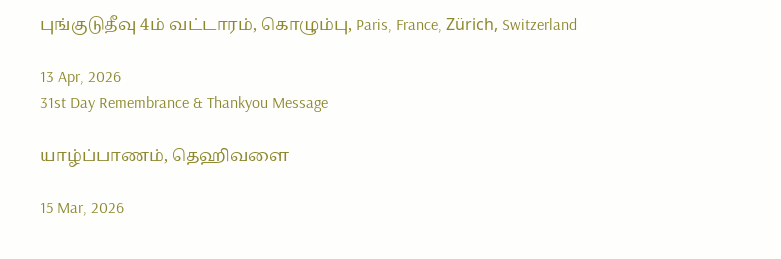புங்குடுதீவு 4ம் வட்டாரம், கொழும்பு, Paris, France, Zürich, Switzerland

13 Apr, 2026
31st Day Remembrance & Thankyou Message

யாழ்ப்பாணம், தெஹிவளை

15 Mar, 2026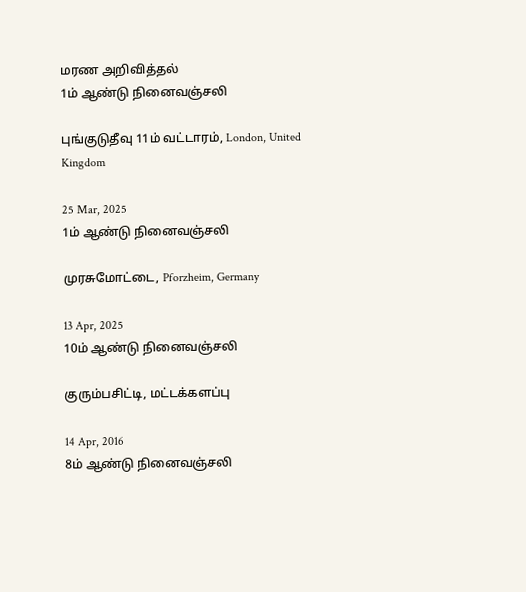மரண அறிவித்தல்
1ம் ஆண்டு நினைவஞ்சலி

புங்குடுதீவு 11ம் வட்டாரம், London, United Kingdom

25 Mar, 2025
1ம் ஆண்டு நினைவஞ்சலி

முரசுமோட்டை, Pforzheim, Germany

13 Apr, 2025
10ம் ஆண்டு நினைவஞ்சலி

குரும்பசிட்டி, மட்டக்களப்பு

14 Apr, 2016
8ம் ஆண்டு நினைவஞ்சலி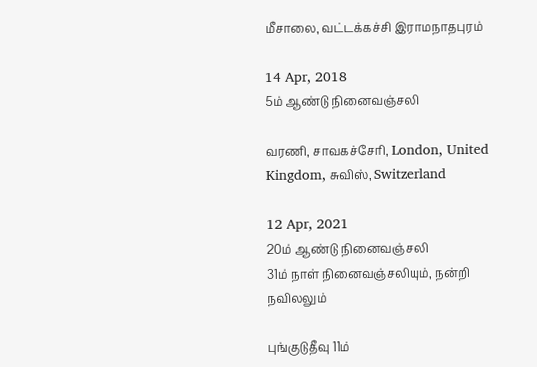மீசாலை, வட்டக்கச்சி இராமநாதபுரம்

14 Apr, 2018
5ம் ஆண்டு நினைவஞ்சலி

வரணி, சாவகச்சேரி, London, United Kingdom, சுவிஸ், Switzerland

12 Apr, 2021
20ம் ஆண்டு நினைவஞ்சலி
31ம் நாள் நினைவஞ்சலியும், நன்றி நவிலலும்

புங்குடுதீவு 11ம்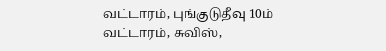வட்டாரம், புங்குடுதீவு 10ம் வட்டாரம், சுவிஸ்,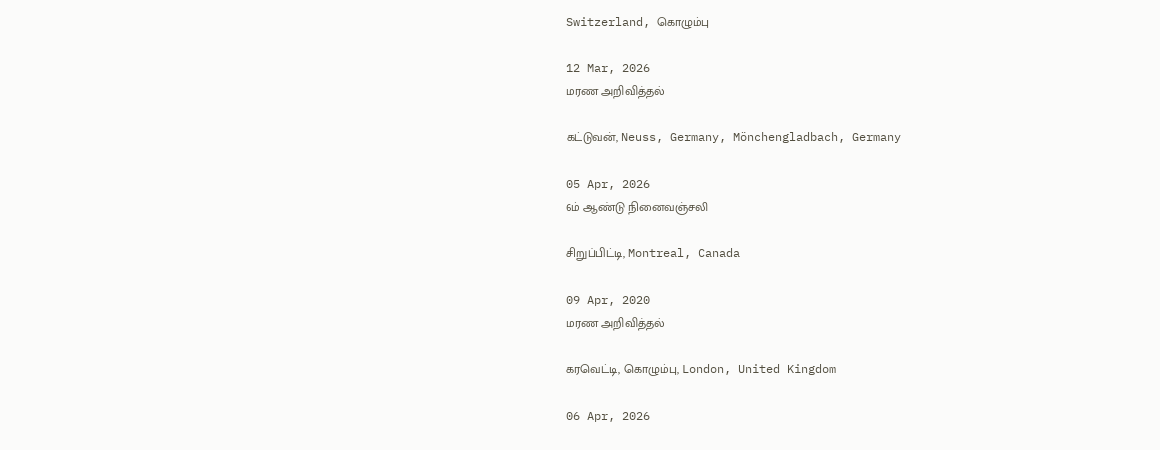Switzerland, கொழும்பு

12 Mar, 2026
மரண அறிவித்தல்

கட்டுவன், Neuss, Germany, Mönchengladbach, Germany

05 Apr, 2026
6ம் ஆண்டு நினைவஞ்சலி

சிறுப்பிட்டி, Montreal, Canada

09 Apr, 2020
மரண அறிவித்தல்

கரவெட்டி, கொழும்பு, London, United Kingdom

06 Apr, 2026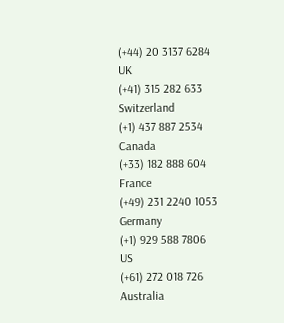(+44) 20 3137 6284
UK
(+41) 315 282 633
Switzerland
(+1) 437 887 2534
Canada
(+33) 182 888 604
France
(+49) 231 2240 1053
Germany
(+1) 929 588 7806
US
(+61) 272 018 726
Australia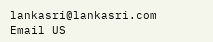lankasri@lankasri.com
Email US